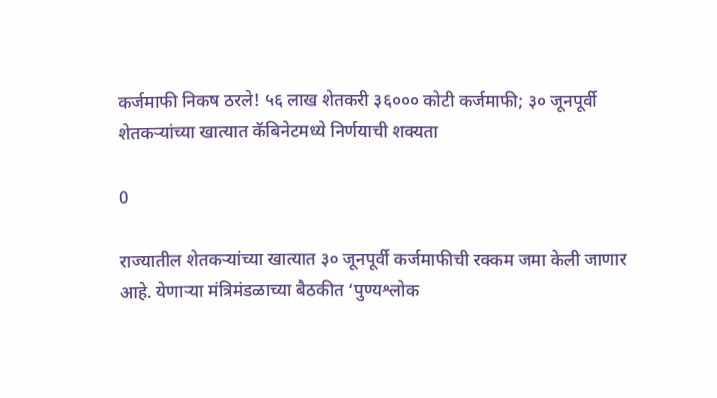कर्जमाफी निकष ठरले! ५६ लाख शेतकरी ३६००० कोटी कर्जमाफी; ३० जूनपूर्वी शेतकऱ्यांच्या खात्यात कॅबिनेटमध्ये निर्णयाची शक्यता

0

राज्यातील शेतकऱ्यांच्या खात्यात ३० जूनपूर्वी कर्जमाफीची रक्कम जमा केली जाणार आहे. येणाऱ्या मंत्रिमंडळाच्या बैठकीत ‘पुण्यश्लोक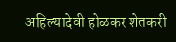अहिल्यादेवी होळकर शेतकरी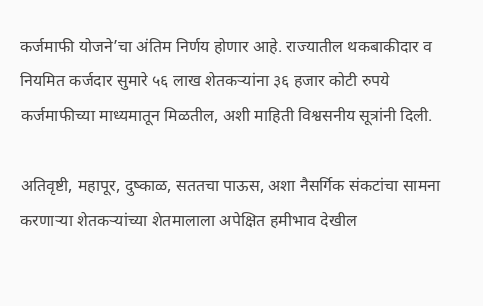कर्जमाफी योजने’चा अंतिम निर्णय होणार आहे. राज्यातील थकबाकीदार व नियमित कर्जदार सुमारे ५६ लाख शेतकऱ्यांना ३६ हजार कोटी रुपये कर्जमाफीच्या माध्यमातून मिळतील, अशी माहिती विश्वसनीय सूत्रांनी दिली.

अतिवृष्टी, महापूर, दुष्काळ, सततचा पाऊस, अशा नैसर्गिक संकटांचा सामना करणाऱ्या शेतकऱ्यांच्या शेतमालाला अपेक्षित हमीभाव देखील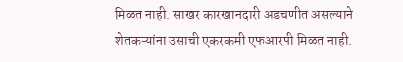मिळत नाही. साखर कारखानदारी अडचणीत असल्याने शेतकऱ्यांना उसाची एकरकमी एफआरपी मिळत नाही.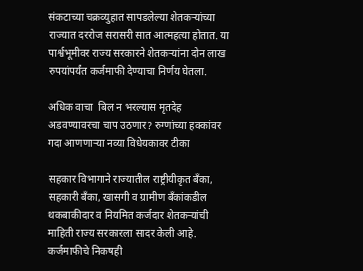संकटाच्या चक्रव्युहात सापडलेल्या शेतकऱ्यांच्या राज्यात दररोज सरासरी सात आत्महत्या होतात. या पार्श्वभूमीवर राज्य सरकारने शेतकऱ्यांना दोन लाख रुपयांपर्यंत कर्जमाफी देण्याचा निर्णय घेतला.

अधिक वाचा  बिल न भरल्यास मृतदेह अडवण्यावरचा चाप उठणार? रुग्णांच्या हक्कांवर गदा आणणाऱ्या नव्या विधेयकावर टीका

सहकार विभागाने राज्यातील राष्ट्रीयीकृत बॅंका, सहकारी बॅंका, खासगी व ग्रामीण बॅंकांकडील थकबाकीदार व नियमित कर्जदार शेतकऱ्यांची माहिती राज्य सरकारला सादर केली आहे. कर्जमाफीचे निकषही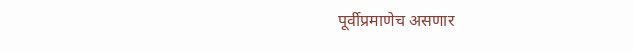पूर्वीप्रमाणेच असणार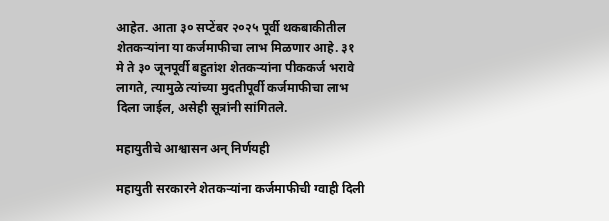आहेत. आता ३० सप्टेंबर २०२५ पूर्वी थकबाकीतील शेतकऱ्यांना या कर्जमाफीचा लाभ मिळणार आहे. ३१ मे ते ३० जूनपूर्वी बहुतांश शेतकऱ्यांना पीककर्ज भरावे लागते, त्यामुळे त्यांच्या मुदतीपूर्वी कर्जमाफीचा लाभ दिला जाईल, असेही सूत्रांनी सांगितले.

महायुतीचे आश्वासन अन्‌ निर्णयही

महायुती सरकारने शेतकऱ्यांना कर्जमाफीची ग्वाही दिली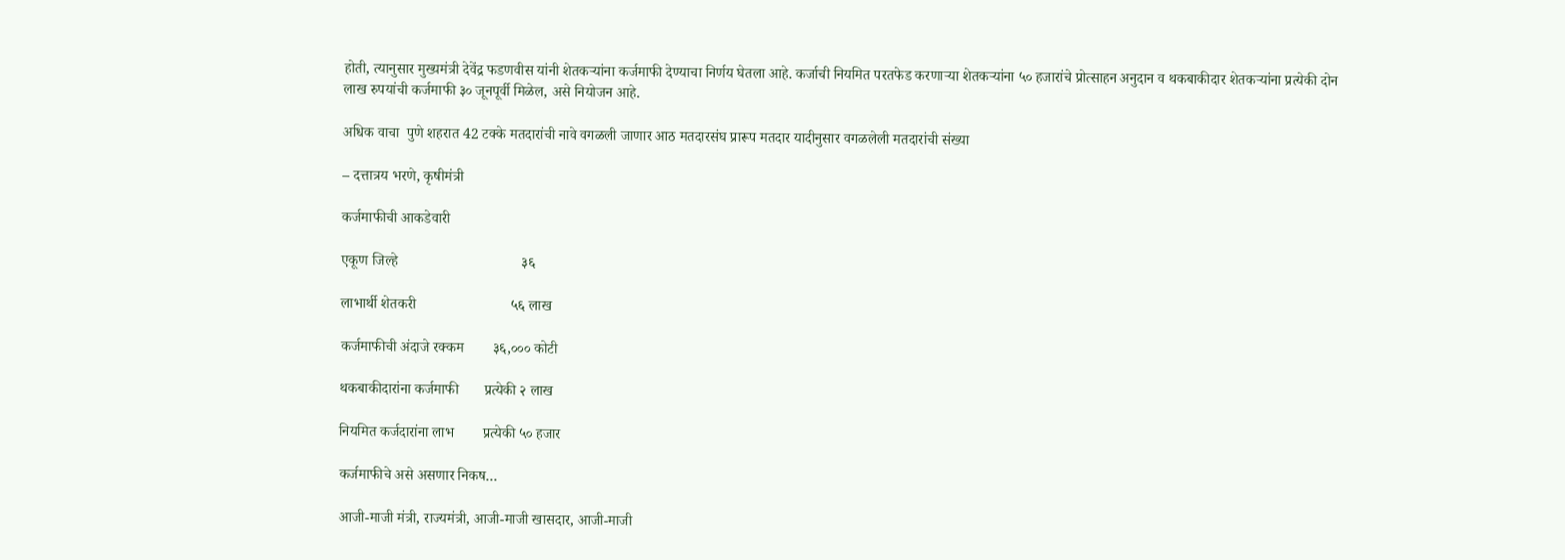होती, त्यानुसार मुख्यमंत्री देवेंद्र फडणवीस यांनी शेतकऱ्यांना कर्जमाफी देण्याचा निर्णय घेतला आहे. कर्जाची नियमित परतफेड करणाऱ्या शेतकऱ्यांना ५० हजारांचे प्रोत्साहन अनुदान व थकबाकीदार शेतकऱ्यांना प्रत्येकी दोन लाख रुपयांची कर्जमाफी ३० जूनपूर्वी मिळेल, असे नियोजन आहे.

अधिक वाचा  पुणे शहरात 42 टक्के मतदारांची नावे वगळली जाणार आठ मतदारसंघ प्रारूप मतदार यादीनुसार वगळलेली मतदारांची संख्या

– दत्तात्रय भरणे, कृषीमंत्री

कर्जमाफीची आकडेवारी

एकूण जिल्हे                                  ३६

लाभार्थी शेतकरी                          ५६ लाख

कर्जमाफीची अंदाजे रक्कम        ३६,००० कोटी

थकबाकीदारांना कर्जमाफी       प्रत्येकी २ लाख

नियमित कर्जदारांना लाभ        प्रत्येकी ५० हजार

कर्जमाफीचे असे असणार निकष…

आजी-माजी मंत्री, राज्यमंत्री, आजी-माजी खासदार, आजी-माजी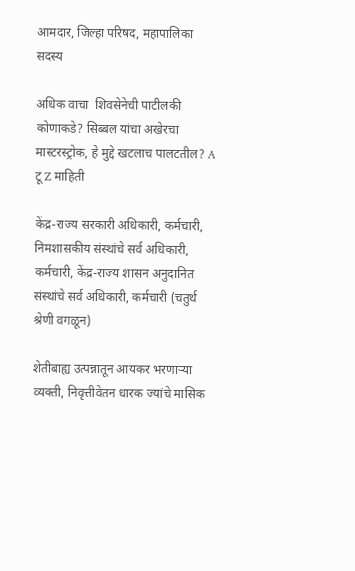आमदार, जिल्हा परिषद, महापालिका सदस्य

अधिक वाचा  शिवसेनेची पाटीलकी कोणाकडे? सिब्बल यांचा अखेरचा मास्टरस्ट्रोक, हे मुद्दे खटलाच पालटतील? A टू Z माहिती

केंद्र-राज्य सरकारी अधिकारी, कर्मचारी, निमशासकीय संस्थांचे सर्व अधिकारी, कर्मचारी, केंद्र-राज्य शासन अनुदानित संस्थांचे सर्व अधिकारी, कर्मचारी (चतुर्थ श्रेणी वगळून)

शेतीबाह्य उत्पन्नातून आयकर भरणाऱ्या व्यक्ती, निवृत्तीवेतन धारक ज्यांचे मासिक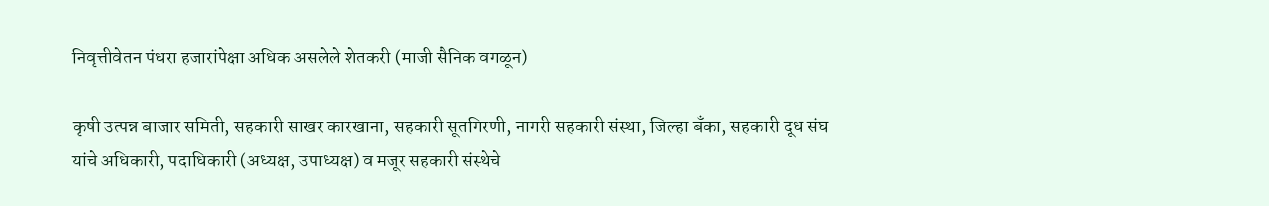निवृत्तीवेतन पंधरा हजारांपेक्षा अधिक असलेले शेतकरी (माजी सैनिक वगळून)

कृषी उत्पन्न बाजार समिती, सहकारी साखर कारखाना, सहकारी सूतगिरणी, नागरी सहकारी संस्था, जिल्हा बँका, सहकारी दूध संघ यांचे अधिकारी, पदाधिकारी (अध्यक्ष, उपाध्यक्ष) व मजूर सहकारी संस्थेचे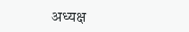अध्यक्ष